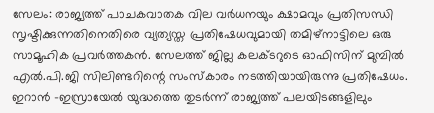സേലം: രാജ്യത്ത് പാചകവാതക വില വർധനയും ക്ഷാമവും പ്രതിസന്ധി സൃഷ്ടിക്കുന്നതിനെതിരെ വ്യത്യസ്ത പ്രതിഷേധവുമായി തമിഴ്നാട്ടിലെ ഒരു സാമൂഹിക പ്രവർത്തകൻ. സേലത്ത് ജില്ല കലക്ടറുടെ ഓഫിസിന് മുമ്പിൽ എൽ.പി.ജി സിലിണ്ടറിന്റെ സംസ്കാരം നടത്തിയായിരുന്നു പ്രതിഷേധം. ഇറാൻ -ഇസ്രായേൽ യുദ്ധത്തെ തുടർന്ന് രാജ്യത്ത് പലയിടങ്ങളിലും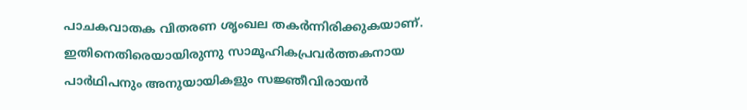പാചകവാതക വിതരണ ശൃംഖല തകർന്നിരിക്കുകയാണ്. ഇതിനെതിരെയായിരുന്നു സാമൂഹികപ്രവർത്തകനായ പാർഥിപനും അനുയായികളും സജ്ഞീവിരായൻ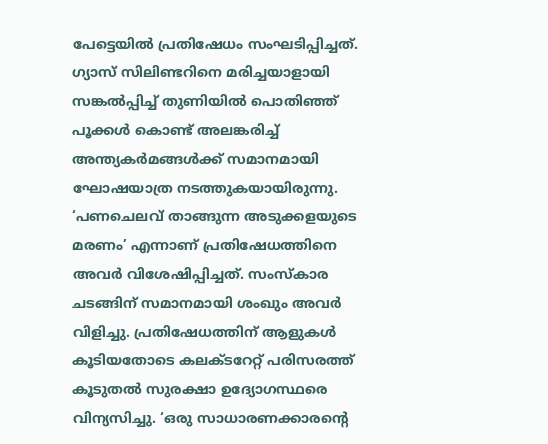പേട്ടെയിൽ പ്രതിഷേധം സംഘടിപ്പിച്ചത്. ഗ്യാസ് സിലിണ്ടറിനെ മരിച്ചയാളായി സങ്കൽപ്പിച്ച് തുണിയിൽ പൊതിഞ്ഞ് പൂക്കൾ കൊണ്ട് അലങ്കരിച്ച് അന്ത്യകർമങ്ങൾക്ക് സമാനമായി ഘോഷയാത്ര നടത്തുകയായിരുന്നു. ‘പണചെലവ് താങ്ങുന്ന അടുക്കളയുടെ മരണം’ എന്നാണ് പ്രതിഷേധത്തിനെ അവർ വിശേഷിപ്പിച്ചത്. സംസ്കാര ചടങ്ങിന് സമാനമായി ശംഖും അവർ വിളിച്ചു. പ്രതിഷേധത്തിന് ആളുകൾ കൂടിയതോടെ കലക്ടറേറ്റ് പരിസരത്ത് കൂടുതൽ സുരക്ഷാ ഉദ്യോഗസ്ഥരെ വിന്യസിച്ചു. ‘ഒരു സാധാരണക്കാരന്റെ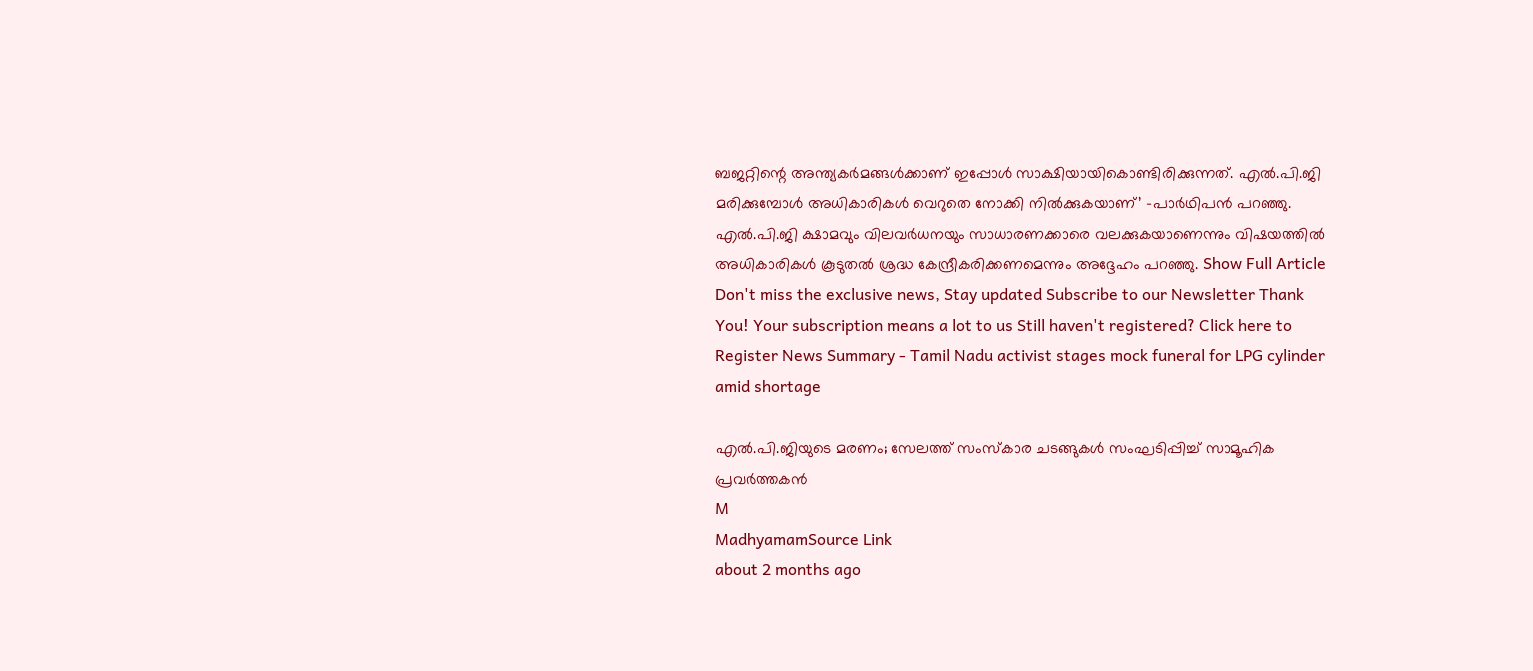ബജറ്റിന്റെ അന്ത്യകർമങ്ങൾക്കാണ് ഇപ്പോൾ സാക്ഷിയായികൊണ്ടിരിക്കുന്നത്. എൽ.പി.ജി മരിക്കുമ്പോൾ അധികാരികൾ വെറുതെ നോക്കി നിൽക്കുകയാണ്’ -പാർഥിപൻ പറഞ്ഞു. എൽ.പി.ജി ക്ഷാമവും വിലവർധനയും സാധാരണക്കാരെ വലക്കുകയാണെന്നും വിഷയത്തിൽ അധികാരികൾ കൂടുതൽ ശ്രദ്ധ കേന്ദ്രീകരിക്കണമെന്നും അദ്ദേഹം പറഞ്ഞു. Show Full Article Don't miss the exclusive news, Stay updated Subscribe to our Newsletter Thank You! Your subscription means a lot to us Still haven't registered? Click here to Register News Summary - Tamil Nadu activist stages mock funeral for LPG cylinder amid shortage

എൽ.പി.ജിയുടെ മരണം; സേലത്ത് സംസ്കാര ചടങ്ങുകൾ സംഘടിപ്പിച്ച് സാമൂഹിക പ്രവർത്തകൻ
M
MadhyamamSource Link
about 2 months ago